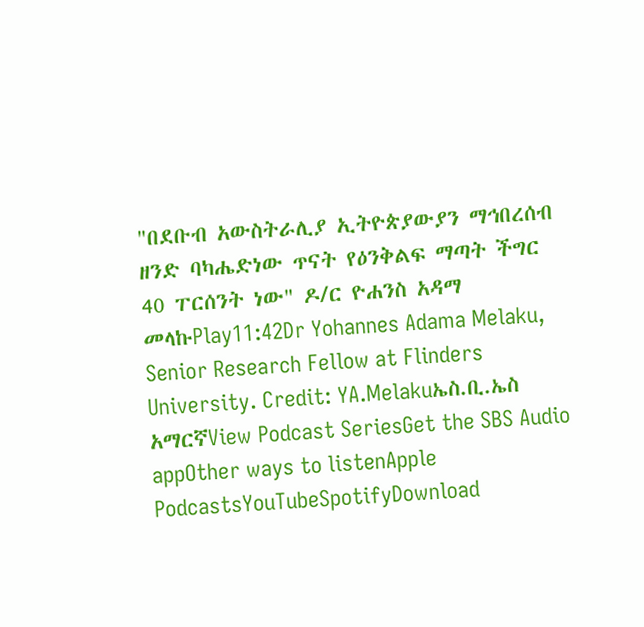"በደቡብ አውስትራሊያ ኢትዮጵያውያን ማኅበረሰብ ዘንድ ባካሔድነው ጥናት የዕንቅልፍ ማጣት ችግር 40 ፐርሰንት ነው" ዶ/ር ዮሐንስ አዳማ መላኩPlay11:42Dr Yohannes Adama Melaku, Senior Research Fellow at Flinders University. Credit: YA.Melakuኤስ.ቢ.ኤስ አማርኛView Podcast SeriesGet the SBS Audio appOther ways to listenApple PodcastsYouTubeSpotifyDownload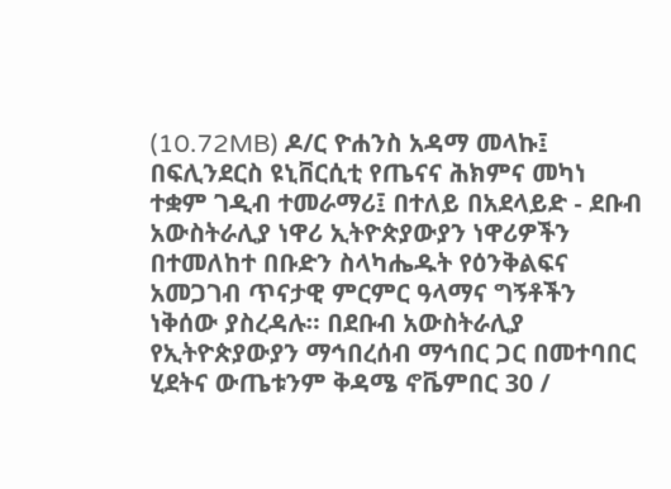(10.72MB) ዶ/ር ዮሐንስ አዳማ መላኩ፤ በፍሊንደርስ ዩኒቨርሲቲ የጤናና ሕክምና መካነ ተቋም ገዲብ ተመራማሪ፤ በተለይ በአደላይድ - ደቡብ አውስትራሊያ ነዋሪ ኢትዮጵያውያን ነዋሪዎችን በተመለከተ በቡድን ስላካሔዱት የዕንቅልፍና አመጋገብ ጥናታዊ ምርምር ዓላማና ግኝቶችን ነቅሰው ያስረዳሉ። በደቡብ አውስትራሊያ የኢትዮጵያውያን ማኅበረሰብ ማኅበር ጋር በመተባበር ሂደትና ውጤቱንም ቅዳሜ ኖቬምበር 30 /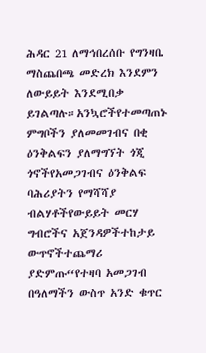ሕዳር 21 ለማኅበረሰቡ የግንዛቤ ማስጨበጫ መድረክ እንደምን ለውይይት እንደሚበቃ ይገልጣሉ።አንኳሮችየተመጣጠኑ ምግቦችን ያለመመገብና በቂ ዕንቅልፍን ያለማግኘት ጎጂ ጎኖችየአመጋገብና ዕንቅልፍ ባሕሪያትን የማሻሻያ ብልሃቶችየውይይት መርሃ ግብሮችና አጀንዳዎችተከታይ ውጥኖችተጨማሪ ያድምጡ“የተዛባ አመጋገብ በዓለማችን ውስጥ አንድ ቁጥር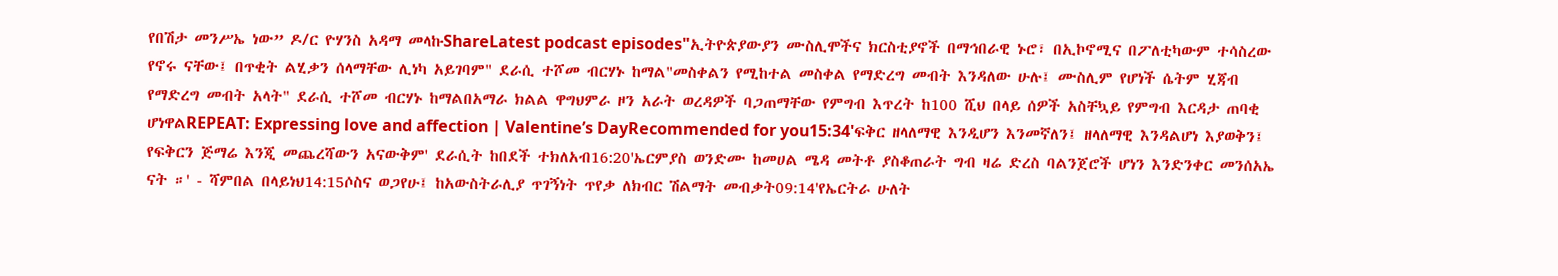የበሽታ መንሥኤ ነው” ዶ/ር ዮሃንስ አዳማ መላኩShareLatest podcast episodes"ኢትዮጵያውያን ሙስሊሞችና ክርስቲያኖች በማኅበራዊ ኑሮ፣ በኢኮኖሚና በፖለቲካውም ተሳስረው የኖሩ ናቸው፤ በጥቂት ልሂቃን ሰላማቸው ሊነካ አይገባም" ደራሲ ተሾመ ብርሃኑ ከማል"መስቀልን የሚከተል መስቀል የማድረግ መብት እንዳለው ሁሉ፤ ሙስሊም የሆነች ሴትም ሂጃብ የማድረግ መብት አላት" ደራሲ ተሾመ ብርሃኑ ከማልበአማራ ክልል ዋግህምራ ዞን አራት ወረዳዎች ባጋጠማቸው የምግብ እጥረት ከ100 ሺህ በላይ ሰዎች አስቸኳይ የምግብ እርዳታ ጠባቂ ሆነዋልREPEAT: Expressing love and affection | Valentine’s DayRecommended for you15:34'ፍቅር ዘላለማዊ እንዲሆን እንመኛለን፤ ዘላለማዊ እንዳልሆነ እያወቅን፤ የፍቅርን ጅማሬ እንጂ መጨረሻውን አናውቅም' ደራሲት ከበደች ተክለአብ16:20'ኤርምያስ ወንድሙ ከመሀል ሜዳ መትቶ ያስቆጠራት ግብ ዛሬ ድረስ ባልንጀሮች ሆነን እንድንቀር መንሰአኤ ናት ።' - ሻምበል በላይነህ14:15ሶስና ወጋየሁ፤ ከአውስትራሊያ ጥገኝነት ጥየቃ ለክብር ሽልማት መብቃት09:14'የኤርትራ ሁለት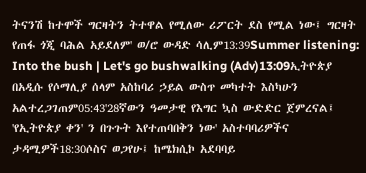ትናንሽ ከተሞች ግርዛትን ትተዋል የሚለው ሪፖርት ደስ የሚል ነው፤ ግርዛት የጠፋ ጎጂ ባሕል አይደለም' ወ/ሮ ውዳድ ሳሊም13:39Summer listening: Into the bush | Let's go bushwalking (Adv)13:09ኢትዮጵያ በአዲሱ የሶማሊያ ሰላም አስከባሪ ኃይል ውስጥ መካተት እስካሁን አልተረጋገጠም05:43'28ኛውን ዓመታዊ የእግር ኳስ ውድድር ጀምረናል፤ 'የኢትዮጵያ ቀን' ን በጉጉት እየተጠባበቅን ነው' አስተባባሪዎችና ታዳሚዎች18:30ሶስና ወጋየሁ፤ ከሜክሲኮ አደባባይ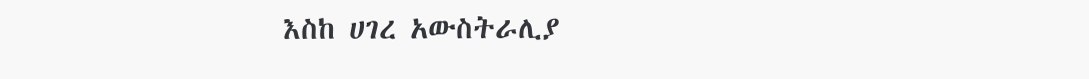እስከ ሀገረ አውስትራሊያ